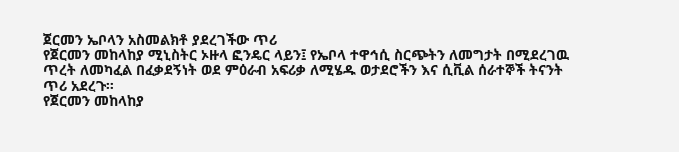ጀርመን ኤቦላን አስመልክቶ ያደረገችው ጥሪ
የጀርመን መከላከያ ሚኒስትር ኦዙላ ፎንዴር ላይን፤ የኤቦላ ተዋኅሲ ስርጭትን ለመግታት በሚደረገዉ ጥረት ለመካፈል በፈቃደኝነት ወደ ምዕራብ አፍሪቃ ለሚሄዱ ወታደሮችን እና ሲቪል ሰራተኞች ትናንት ጥሪ አደረጉ።
የጀርመን መከላከያ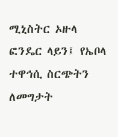ሚኒስትር ኦዙላ ፎንዴር ላይን፤ የኤቦላ ተዋኅሲ ስርጭትን ለመግታት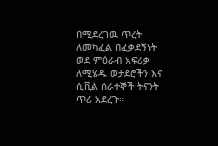በሚደረገዉ ጥረት ለመካፈል በፈቃደኝነት ወደ ምዕራብ አፍሪቃ ለሚሄዱ ወታደሮችን እና ሲቪል ሰራተኞች ትናንት ጥሪ አደረጉ።